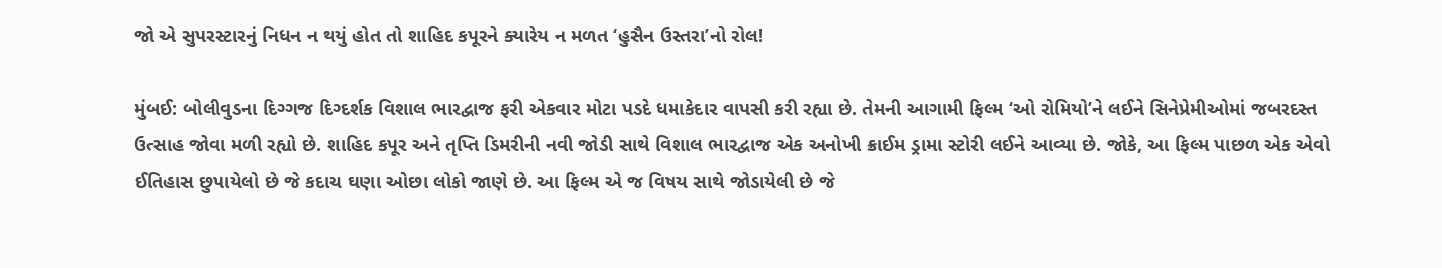જો એ સુપરસ્ટારનું નિધન ન થયું હોત તો શાહિદ કપૂરને ક્યારેય ન મળત ‘હુસૈન ઉસ્તરા’નો રોલ!

મુંબઈ: બોલીવુડના દિગ્ગજ દિગ્દર્શક વિશાલ ભારદ્વાજ ફરી એકવાર મોટા પડદે ધમાકેદાર વાપસી કરી રહ્યા છે. તેમની આગામી ફિલ્મ ‘ઓ રોમિયો’ને લઈને સિનેપ્રેમીઓમાં જબરદસ્ત ઉત્સાહ જોવા મળી રહ્યો છે. શાહિદ કપૂર અને તૃપ્તિ ડિમરીની નવી જોડી સાથે વિશાલ ભારદ્વાજ એક અનોખી ક્રાઈમ ડ્રામા સ્ટોરી લઈને આવ્યા છે. જોકે, આ ફિલ્મ પાછળ એક એવો ઈતિહાસ છુપાયેલો છે જે કદાચ ઘણા ઓછા લોકો જાણે છે. આ ફિલ્મ એ જ વિષય સાથે જોડાયેલી છે જે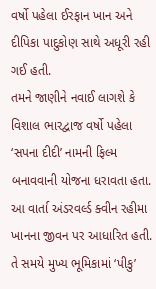વર્ષો પહેલા ઈરફાન ખાન અને દીપિકા પાદુકોણ સાથે અધૂરી રહી ગઈ હતી.
તમને જાણીને નવાઈ લાગશે કે વિશાલ ભારદ્વાજ વર્ષો પહેલા ‘સપના દીદી’ નામની ફિલ્મ બનાવવાની યોજના ધરાવતા હતા. આ વાર્તા અંડરવર્લ્ડ ક્વીન રહીમા ખાનના જીવન પર આધારિત હતી. તે સમયે મુખ્ય ભૂમિકામાં ‘પીકુ’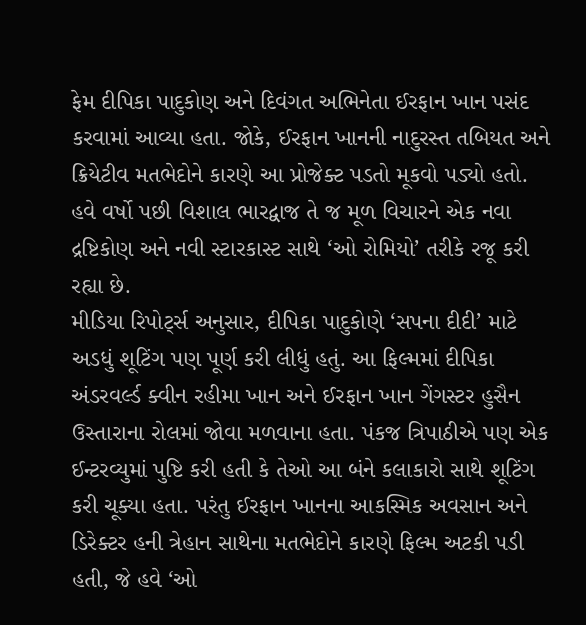ફેમ દીપિકા પાદુકોણ અને દિવંગત અભિનેતા ઈરફાન ખાન પસંદ કરવામાં આવ્યા હતા. જોકે, ઈરફાન ખાનની નાદુરસ્ત તબિયત અને ક્રિયેટીવ મતભેદોને કારણે આ પ્રોજેક્ટ પડતો મૂકવો પડ્યો હતો. હવે વર્ષો પછી વિશાલ ભારદ્વાજ તે જ મૂળ વિચારને એક નવા દ્રષ્ટિકોણ અને નવી સ્ટારકાસ્ટ સાથે ‘ઓ રોમિયો’ તરીકે રજૂ કરી રહ્યા છે.
મીડિયા રિપોર્ટ્સ અનુસાર, દીપિકા પાદુકોણે ‘સપના દીદી’ માટે અડધું શૂટિંગ પણ પૂર્ણ કરી લીધું હતું. આ ફિલ્મમાં દીપિકા અંડરવર્લ્ડ ક્વીન રહીમા ખાન અને ઈરફાન ખાન ગેંગસ્ટર હુસૈન ઉસ્તારાના રોલમાં જોવા મળવાના હતા. પંકજ ત્રિપાઠીએ પણ એક ઈન્ટરવ્યુમાં પુષ્ટિ કરી હતી કે તેઓ આ બંને કલાકારો સાથે શૂટિંગ કરી ચૂક્યા હતા. પરંતુ ઈરફાન ખાનના આકસ્મિક અવસાન અને ડિરેક્ટર હની ત્રેહાન સાથેના મતભેદોને કારણે ફિલ્મ અટકી પડી હતી, જે હવે ‘ઓ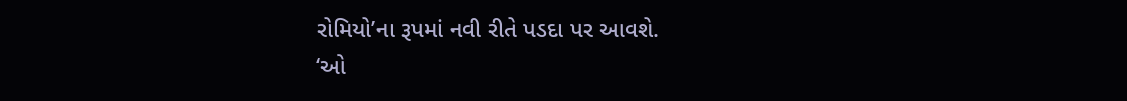રોમિયો’ના રૂપમાં નવી રીતે પડદા પર આવશે.
‘ઓ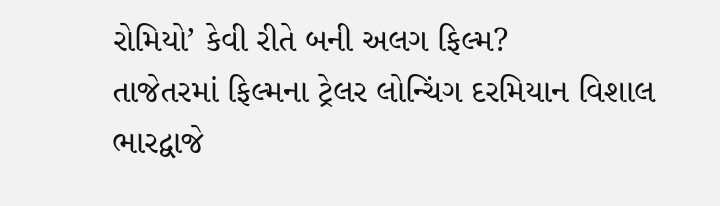રોમિયો’ કેવી રીતે બની અલગ ફિલ્મ?
તાજેતરમાં ફિલ્મના ટ્રેલર લોન્ચિંગ દરમિયાન વિશાલ ભારદ્વાજે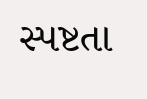સ્પષ્ટતા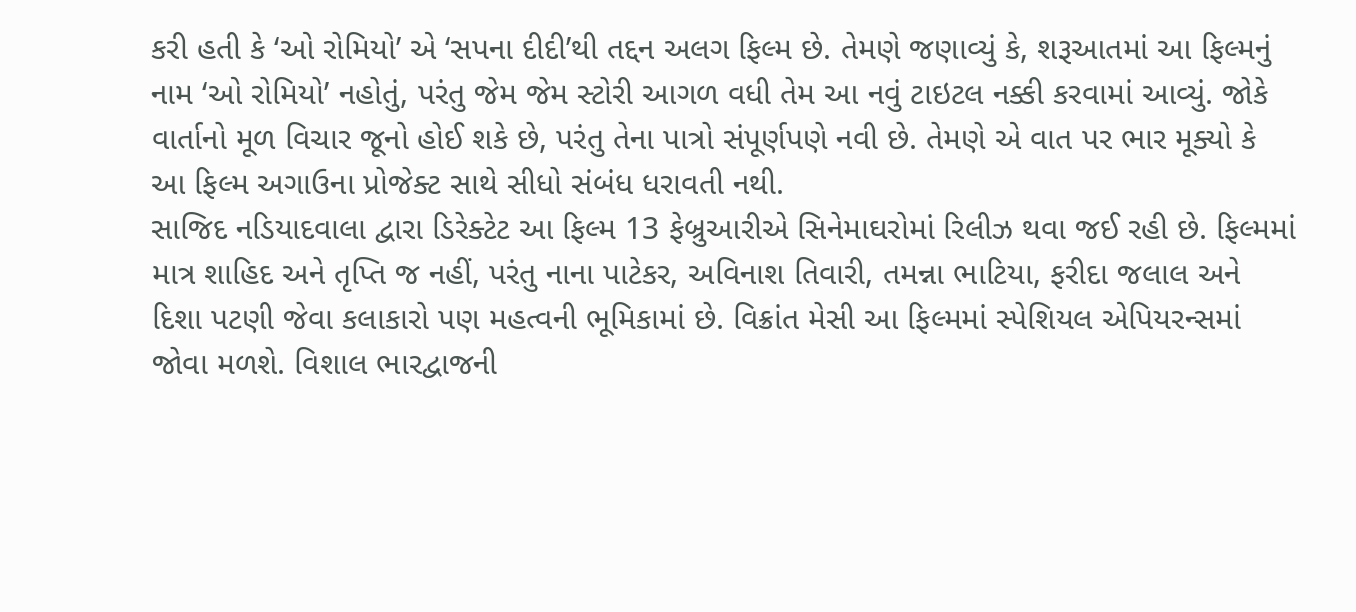કરી હતી કે ‘ઓ રોમિયો’ એ ‘સપના દીદી’થી તદ્દન અલગ ફિલ્મ છે. તેમણે જણાવ્યું કે, શરૂઆતમાં આ ફિલ્મનું નામ ‘ઓ રોમિયો’ નહોતું, પરંતુ જેમ જેમ સ્ટોરી આગળ વધી તેમ આ નવું ટાઇટલ નક્કી કરવામાં આવ્યું. જોકે વાર્તાનો મૂળ વિચાર જૂનો હોઈ શકે છે, પરંતુ તેના પાત્રો સંપૂર્ણપણે નવી છે. તેમણે એ વાત પર ભાર મૂક્યો કે આ ફિલ્મ અગાઉના પ્રોજેક્ટ સાથે સીધો સંબંધ ધરાવતી નથી.
સાજિદ નડિયાદવાલા દ્વારા ડિરેક્ટેટ આ ફિલ્મ 13 ફેબ્રુઆરીએ સિનેમાઘરોમાં રિલીઝ થવા જઈ રહી છે. ફિલ્મમાં માત્ર શાહિદ અને તૃપ્તિ જ નહીં, પરંતુ નાના પાટેકર, અવિનાશ તિવારી, તમન્ના ભાટિયા, ફરીદા જલાલ અને દિશા પટણી જેવા કલાકારો પણ મહત્વની ભૂમિકામાં છે. વિક્રાંત મેસી આ ફિલ્મમાં સ્પેશિયલ એપિયરન્સમાં જોવા મળશે. વિશાલ ભારદ્વાજની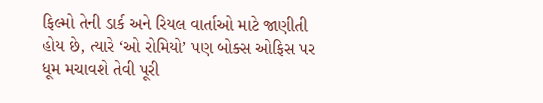ફિલ્મો તેની ડાર્ક અને રિયલ વાર્તાઓ માટે જાણીતી હોય છે, ત્યારે ‘ઓ રોમિયો’ પણ બોક્સ ઓફિસ પર ધૂમ મચાવશે તેવી પૂરી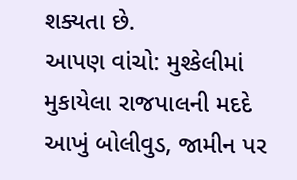શક્યતા છે.
આપણ વાંચો: મુશ્કેલીમાં મુકાયેલા રાજપાલની મદદે આખું બોલીવુડ, જામીન પર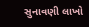સુનાવણી લાખો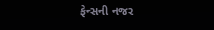ફેન્સની નજર